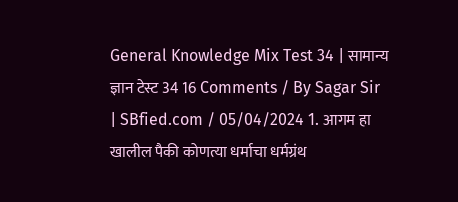General Knowledge Mix Test 34 | सामान्य ज्ञान टेस्ट 34 16 Comments / By Sagar Sir | SBfied.com / 05/04/2024 1. आगम हा खालील पैकी कोणत्या धर्माचा धर्मग्रंथ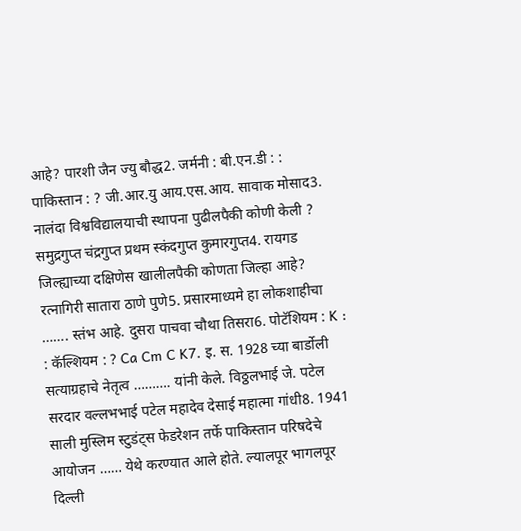आहे? पारशी जैन ज्यु बौद्ध2. जर्मनी : बी.एन.डी : : पाकिस्तान : ? जी.आर.यु आय.एस.आय. सावाक मोसाद3. नालंदा विश्वविद्यालयाची स्थापना पुढीलपैकी कोणी केली ? समुद्रगुप्त चंद्रगुप्त प्रथम स्कंदगुप्त कुमारगुप्त4. रायगड जिल्ह्याच्या दक्षिणेस खालीलपैकी कोणता जिल्हा आहे? रत्नागिरी सातारा ठाणे पुणे5. प्रसारमाध्यमे हा लोकशाहीचा ……. स्तंभ आहे. दुसरा पाचवा चौथा तिसरा6. पोटॅशियम : K : : कॅल्शियम : ? Ca Cm C K7. इ. स. 1928 च्या बार्डोली सत्याग्रहाचे नेतृत्व ………. यांनी केले. विठ्ठलभाई जे. पटेल सरदार वल्लभभाई पटेल महादेव देसाई महात्मा गांधी8. 1941 साली मुस्लिम स्टुडंट्स फेडरेशन तर्फे पाकिस्तान परिषदेचे आयोजन …… येथे करण्यात आले होते. ल्यालपूर भागलपूर दिल्ली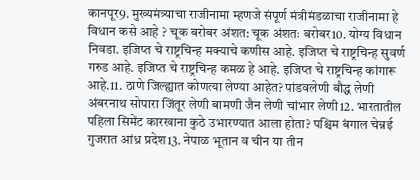कानपूर9. मुख्यमंत्र्याचा राजीनामा म्हणजे संपूर्ण मंत्रीमंडळाचा राजीनामा हे विधान कसे आहे ? चूक बरोबर अंशत: चूक अंशतः बरोबर10. योग्य विधान निवडा. इजिप्त चे राष्ट्रचिन्ह मक्याचे कणीस आहे. इजिप्त चे राष्ट्रचिन्ह सुवर्ण गरुड आहे. इजिप्त चे राष्ट्रचिन्ह कमळ हे आहे. इजिप्त चे राष्ट्रचिन्ह कांगारू आहे.11. ठाणे जिल्ह्यात कोणत्या लेण्या आहेत? पांडवलेणी बौद्ध लेणी अंबरनाथ सोपारा जिंतूर लेणी बामणी जैन लेणी चांभार लेणी12. भारतातील पहिला सिमेंट कारखाना कुठे उभारण्यात आला होता? पश्चिम बंगाल चेन्नई गुजरात आंध्र प्रदेश13. नेपाळ भूतान व चीन या तीन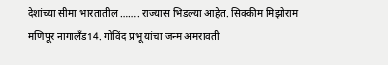देशांच्या सीमा भारतातील ……. राज्यास भिडल्या आहेत. सिक्कीम मिझोराम मणिपूर नागालँड14. गोविंद प्रभू यांचा जन्म अमरावती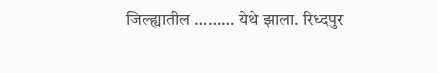जिल्ह्यातील ……… येथे झाला. रिध्दपुर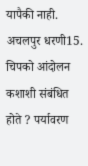यापैकी नाही. अचलपुर धरणी15. चिपको आंदोलन कशाशी संबंधित होते ? पर्यावरण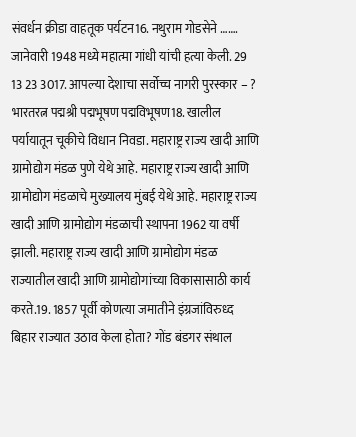संवर्धन क्रीडा वाहतूक पर्यटन16. नथुराम गोडसेने ……. जानेवारी 1948 मध्ये महात्मा गांधी यांची हत्या केली. 29 13 23 3017. आपल्या देशाचा सर्वोच्च नागरी पुरस्कार – ? भारतरत्न पद्मश्री पद्मभूषण पद्मविभूषण18. खालील पर्यायातून चूकीचे विधान निवडा. महाराष्ट्र राज्य खादी आणि ग्रामोद्योग मंडळ पुणे येथे आहे. महाराष्ट्र राज्य खादी आणि ग्रामोद्योग मंडळाचे मुख्यालय मुंबई येथे आहे. महाराष्ट्र राज्य खादी आणि ग्रामोद्योग मंडळाची स्थापना 1962 या वर्षी झाली. महाराष्ट्र राज्य खादी आणि ग्रामोद्योग मंडळ राज्यातील खादी आणि ग्रामोद्योगांच्या विकासासाठी कार्य करते.19. 1857 पूर्वी कोणत्या जमातीने इंग्रजांविरुध्द बिहार राज्यात उठाव केला होता? गोंड बंडगर संथाल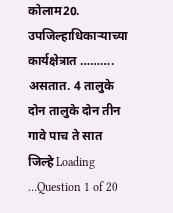कोलाम20. उपजिल्हाधिकाऱ्याच्या कार्यक्षेत्रात ………. असतात. 4 तालुके दोन तालुके दोन तीन गावे पाच ते सात जिल्हे Loading …Question 1 of 20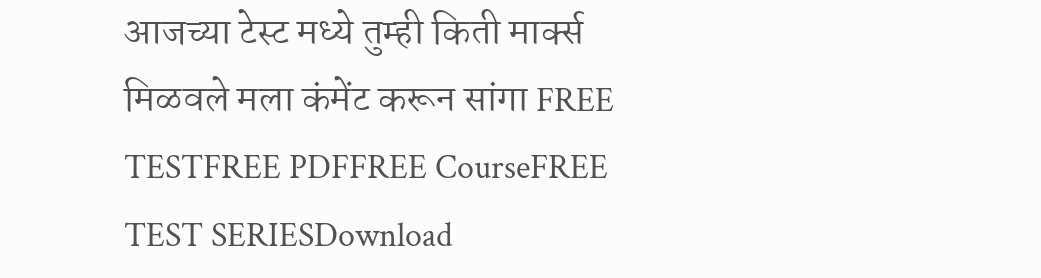आजच्या टेस्ट मध्ये तुम्ही किती मार्क्स मिळवले मला कंमेंट करून सांगा FREE TESTFREE PDFFREE CourseFREE TEST SERIESDownload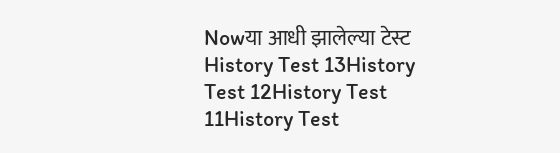Nowया आधी झालेल्या टेस्ट History Test 13History Test 12History Test 11History Test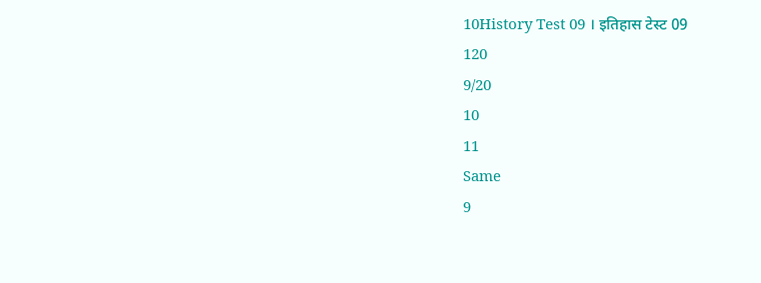10History Test 09 । इतिहास टेस्ट 09
120
9/20
10
11
Same
9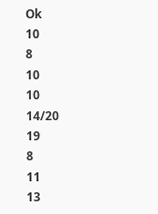Ok
10
8
10
10
14/20
19
8
11
13